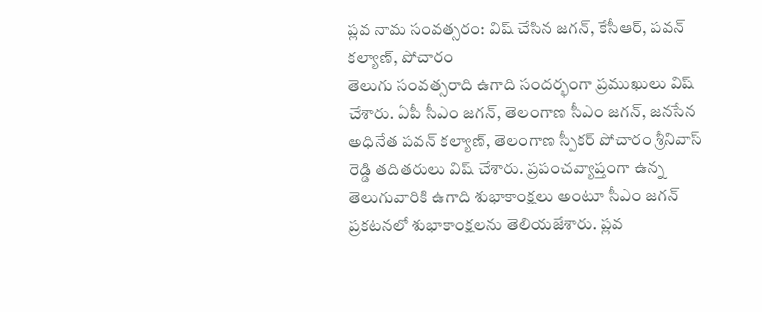ప్లవ నామ సంవత్సరం: విష్ చేసిన జగన్, కేసీఆర్, పవన్ కల్యాణ్, పోచారం
తెలుగు సంవత్సరాది ఉగాది సందర్భంగా ప్రముఖులు విష్ చేశారు. ఏపీ సీఎం జగన్, తెలంగాణ సీఎం జగన్, జనసేన అధినేత పవన్ కల్యాణ్, తెలంగాణ స్పీకర్ పోచారం శ్రీనివాస్ రెడ్డి తదితరులు విష్ చేశారు. ప్రపంచవ్యాప్తంగా ఉన్న తెలుగువారికి ఉగాది శుభాకాంక్షలు అంటూ సీఎం జగన్ ప్రకటనలో శుభాకాంక్షలను తెలియజేశారు. ప్లవ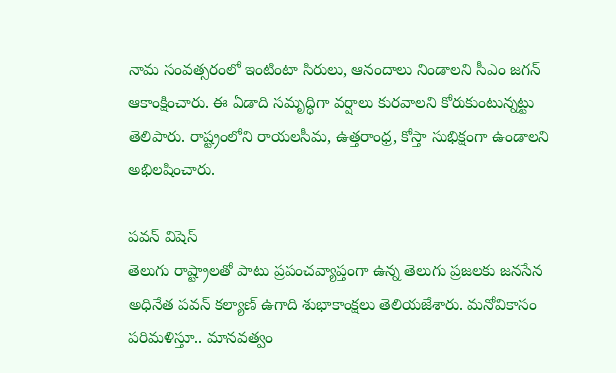నామ సంవత్సరంలో ఇంటింటా సిరులు, ఆనందాలు నిండాలని సీఎం జగన్ ఆకాంక్షించారు. ఈ ఏడాది సమృద్ధిగా వర్షాలు కురవాలని కోరుకుంటున్నట్టు తెలిపారు. రాష్ట్రంలోని రాయలసీమ, ఉత్తరాంధ్ర, కోస్తా సుభిక్షంగా ఉండాలని అభిలషించారు.

పవన్ విషెస్
తెలుగు రాష్ట్రాలతో పాటు ప్రపంచవ్యాప్తంగా ఉన్న తెలుగు ప్రజలకు జనసేన అధినేత పవన్ కల్యాణ్ ఉగాది శుభాకాంక్షలు తెలియజేశారు. మనోవికాసం పరిమళిస్తూ.. మానవత్వం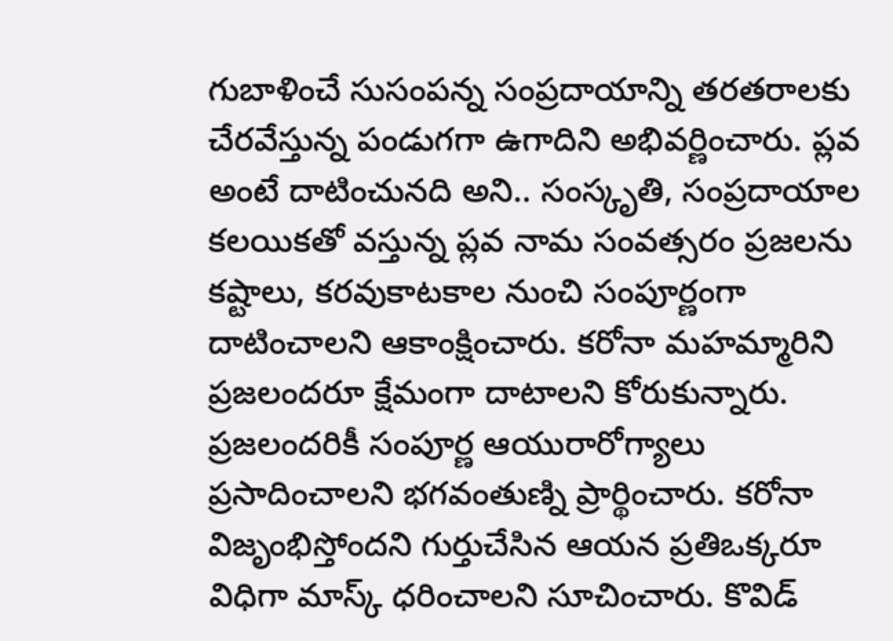గుబాళించే సుసంపన్న సంప్రదాయాన్ని తరతరాలకు చేరవేస్తున్న పండుగగా ఉగాదిని అభివర్ణించారు. ప్లవ అంటే దాటించునది అని.. సంస్కృతి, సంప్రదాయాల కలయికతో వస్తున్న ప్లవ నామ సంవత్సరం ప్రజలను కష్టాలు, కరవుకాటకాల నుంచి సంపూర్ణంగా దాటించాలని ఆకాంక్షించారు. కరోనా మహమ్మారిని ప్రజలందరూ క్షేమంగా దాటాలని కోరుకున్నారు. ప్రజలందరికీ సంపూర్ణ ఆయురారోగ్యాలు ప్రసాదించాలని భగవంతుణ్ని ప్రార్థించారు. కరోనా విజృంభిస్తోందని గుర్తుచేసిన ఆయన ప్రతిఒక్కరూ విధిగా మాస్క్ ధరించాలని సూచించారు. కొవిడ్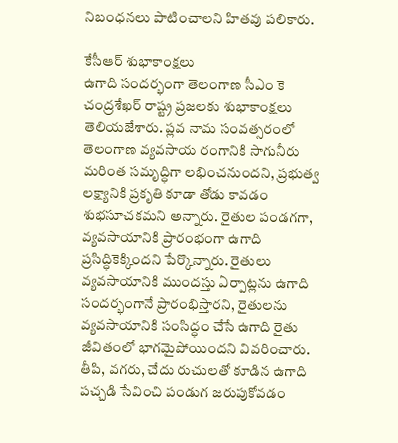నిబంధనలు పాటించాలని హితవు పలికారు.

కేసీఆర్ శుభాకాంక్షలు
ఉగాది సందర్భంగా తెలంగాణ సీఎం కె చంద్రశేఖర్ రాష్ట్ర ప్రజలకు శుభాకాంక్షలు తెలియజేశారు. ప్లవ నామ సంవత్సరంలో తెలంగాణ వ్యవసాయ రంగానికి సాగునీరు మరింత సమృద్ధిగా లభించనుందని, ప్రభుత్వ లక్ష్యానికి ప్రకృతి కూడా తోడు కావడం శుభసూచకమని అన్నారు. రైతుల పండగగా, వ్యవసాయానికి ప్రారంభంగా ఉగాది ప్రసిద్ధికెక్కిందని పేర్కొన్నారు. రైతులు వ్యవసాయానికి ముందస్తు ఏర్పాట్లను ఉగాది సందర్భంగానే ప్రారంభిస్తారని, రైతులను వ్యవసాయానికి సంసిద్ధం చేసే ఉగాది రైతు జీవితంలో భాగమైపోయిందని వివరించారు. తీపి, వగరు, చేదు రుచులతో కూడిన ఉగాది పచ్చడి సేవించి పండుగ జరుపుకోవడం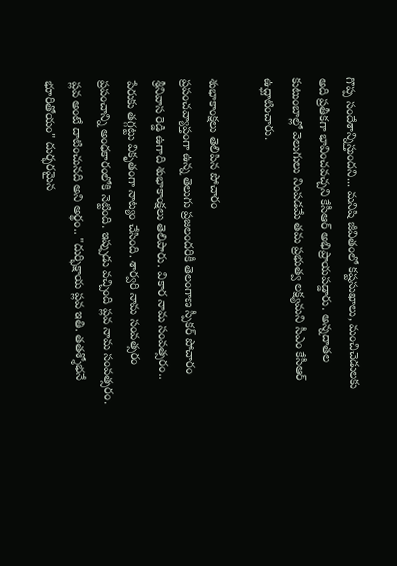గొప్ప సందేశాన్నిస్తుందని... మనిషి జీవితంలో కష్టసుఖాలు, మంచిచెడులకు అది ప్రతీకగా భావించవచ్చని కేసీఆర్ అభిప్రాయపడ్డారు. అన్నదాతల కుటుంబాల్లో వెలుగులు నింపడమే తమ ప్రభుత్వ లక్ష్యమని సీఎం కేసీఆర్ ఉద్ఘాటించారు.

శుభాకాంక్షలు తెలిపిన పోచారం
ప్రపంచవ్యాప్తంగా ఉన్న తెలుగు ప్రజలందరికీ తెలంగాణ స్పీకర్ పోచారం శ్రీనివాస రెడ్డి ఉగాది శుభాకాంక్షలు తెలిపారు. వికార నామ సంవత్సరం.. పేరుకు తగ్గట్టు వికృతంగా నాట్యం చేసింది. శార్వరి నామ సంవత్సరం ప్రపంచాన్ని అంధకారంలోకి నెట్టింది. ఇప్పుడు వచ్చింది ప్లవ నామ సంవత్సరం. ప్లవ అంటే దాటించునది అని అర్థం.. "దుర్భిక్షాయ ప్లవ ఇతి. తతశ్శోభనే భూరితోయం" దుర్భరమైన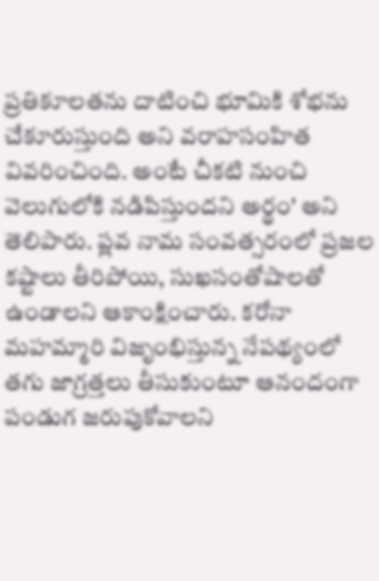ప్రతికూలతను దాటించి భూమికి శోభను చేకూరుస్తుంది అని వరాహసంహిత వివరించింది. అంటే చీకటి నుంచి వెలుగులోకి నడిపిస్తుందని అర్థం' అని తెలిపారు. ప్లవ నామ సంవత్సరంలో ప్రజల కష్టాలు తీరిపోయి, సుఖసంతోషాలతో ఉండాలని ఆకాంక్షించారు. కరోనా మహమ్మారి విజృంభిస్తున్న నేపథ్యంలో తగు జాగ్రత్తలు తీసుకుంటూ ఆనందంగా పండుగ జరుపుకోవాలని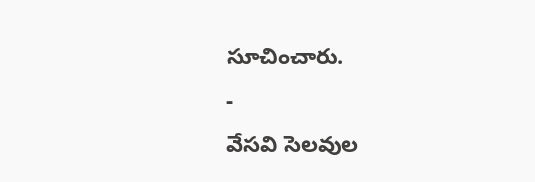సూచించారు.
-
వేసవి సెలవుల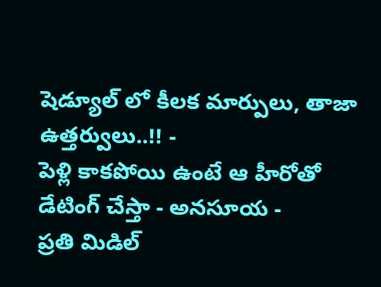షెడ్యూల్ లో కీలక మార్పులు, తాజా ఉత్తర్వులు..!! -
పెళ్లి కాకపోయి ఉంటే ఆ హీరోతో డేటింగ్ చేస్తా - అనసూయ -
ప్రతి మిడిల్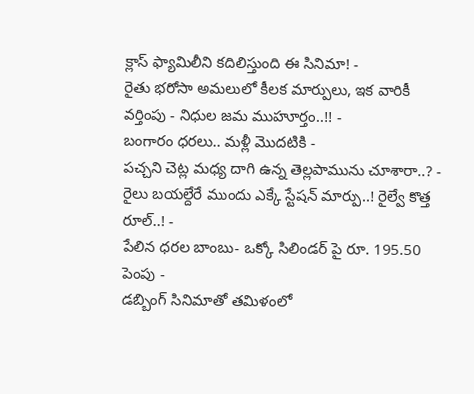క్లాస్ ఫ్యామిలీని కదిలిస్తుంది ఈ సినిమా! -
రైతు భరోసా అమలులో కీలక మార్పులు, ఇక వారికీ వర్తింపు - నిధుల జమ ముహూర్తం..!! -
బంగారం ధరలు.. మళ్లీ మొదటికి -
పచ్చని చెట్ల మధ్య దాగి ఉన్న తెల్లపామును చూశారా..? -
రైలు బయల్దేరే ముందు ఎక్కే స్టేషన్ మార్పు..! రైల్వే కొత్త రూల్..! -
పేలిన ధరల బాంబు- ఒక్కో సిలిండర్ పై రూ. 195.50 పెంపు -
డబ్బింగ్ సినిమాతో తమిళంలో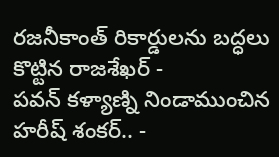రజనీకాంత్ రికార్డులను బద్ధలు కొట్టిన రాజశేఖర్ -
పవన్ కళ్యాణ్ని నిండాముంచిన హరీష్ శంకర్.. -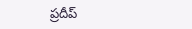ప్రదీప్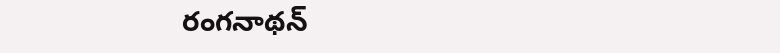రంగనాథన్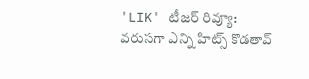'LIK' టీజర్ రివ్యూ: వరుసగా ఎన్ని హిట్స్ కొడతావ్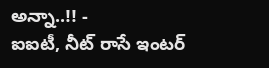అన్నా..!! -
ఐఐటీ, నీట్ రాసే ఇంటర్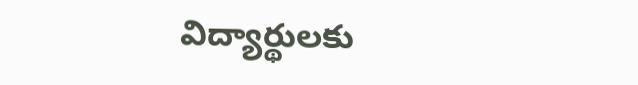విద్యార్థులకు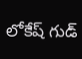లోకేష్ గుడ్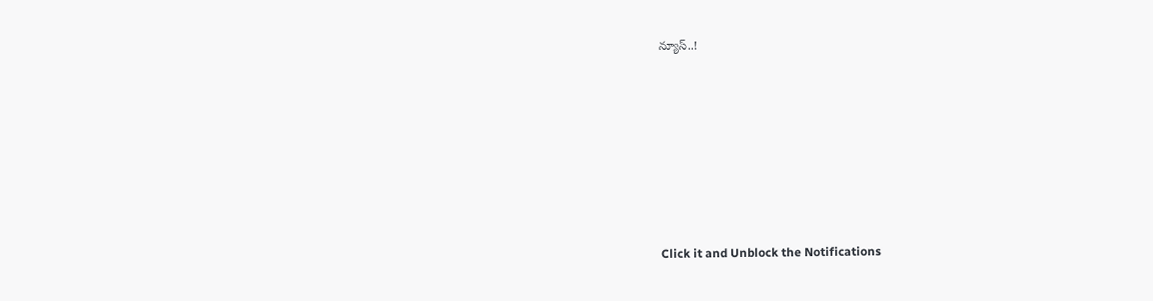న్యూస్..!












Click it and Unblock the Notifications